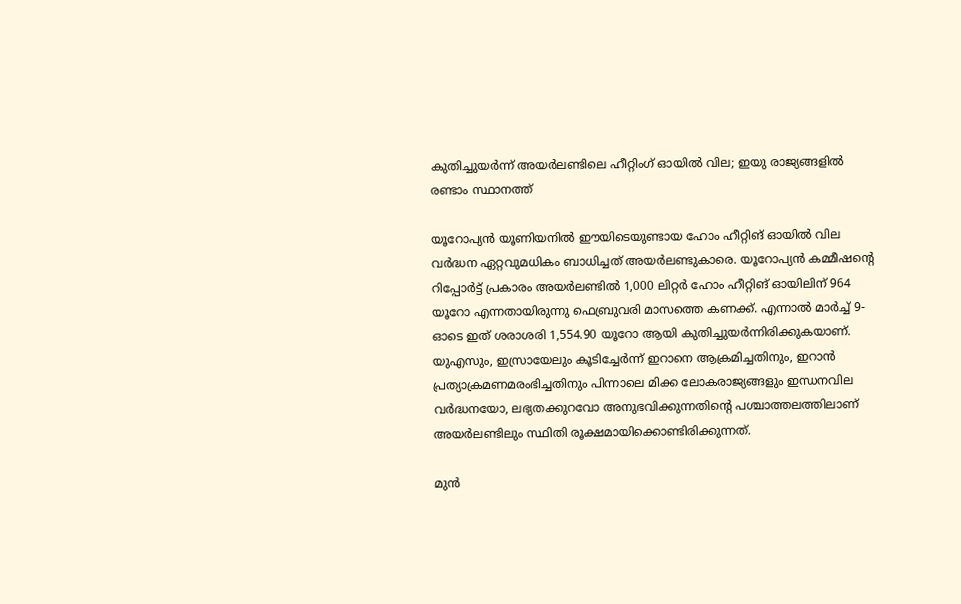കുതിച്ചുയർന്ന് അയർലണ്ടിലെ ഹീറ്റിംഗ് ഓയിൽ വില; ഇയു രാജ്യങ്ങളിൽ രണ്ടാം സ്ഥാനത്ത്

യൂറോപ്യന്‍ യൂണിയനില്‍ ഈയിടെയുണ്ടായ ഹോം ഹീറ്റിങ് ഓയില്‍ വില വര്‍ദ്ധന ഏറ്റവുമധികം ബാധിച്ചത് അയര്‍ലണ്ടുകാരെ. യൂറോപ്യന്‍ കമ്മീഷന്റെ റിപ്പോര്‍ട്ട് പ്രകാരം അയര്‍ലണ്ടില്‍ 1,000 ലിറ്റര്‍ ഹോം ഹീറ്റിങ് ഓയിലിന് 964 യൂറോ എന്നതായിരുന്നു ഫെബ്രുവരി മാസത്തെ കണക്ക്. എന്നാല്‍ മാര്‍ച്ച് 9-ഓടെ ഇത് ശരാശരി 1,554.90 യൂറോ ആയി കുതിച്ചുയര്‍ന്നിരിക്കുകയാണ്. യുഎസും, ഇസ്രായേലും കൂടിച്ചേര്‍ന്ന് ഇറാനെ ആക്രമിച്ചതിനും, ഇറാൻ പ്രത്യാക്രമണമരംഭിച്ചതിനും പിന്നാലെ മിക്ക ലോകരാജ്യങ്ങളും ഇന്ധനവില വര്‍ദ്ധനയോ, ലഭ്യതക്കുറവോ അനുഭവിക്കുന്നതിന്റെ പശ്ചാത്തലത്തിലാണ് അയര്‍ലണ്ടിലും സ്ഥിതി രൂക്ഷമായിക്കൊണ്ടിരിക്കുന്നത്.

മുന്‍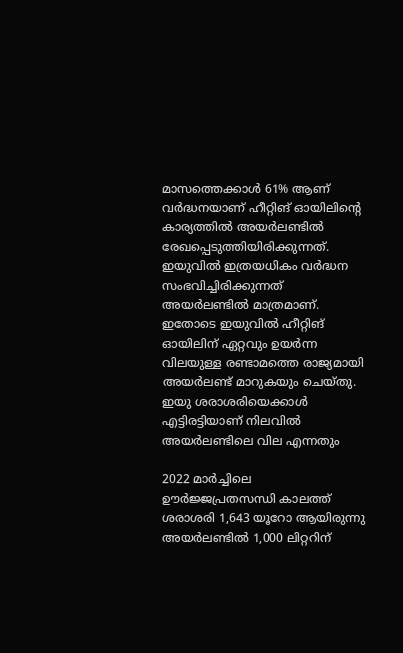മാസത്തെക്കാള്‍ 61% ആണ് വര്‍ദ്ധനയാണ് ഹീറ്റിങ് ഓയിലിന്റെ കാര്യത്തില്‍ അയര്‍ലണ്ടില്‍ രേഖപ്പെടുത്തിയിരിക്കുന്നത്. ഇയുവില്‍ ഇത്രയധികം വര്‍ദ്ധന സംഭവിച്ചിരിക്കുന്നത് അയര്‍ലണ്ടില്‍ മാത്രമാണ്. ഇതോടെ ഇയുവില്‍ ഹീറ്റിങ് ഓയിലിന് ഏറ്റവും ഉയര്‍ന്ന വിലയുള്ള രണ്ടാമത്തെ രാജ്യമായി അയര്‍ലണ്ട് മാറുകയും ചെയ്തു. ഇയു ശരാശരിയെക്കാള്‍ എട്ടിരട്ടിയാണ് നിലവില്‍ അയര്‍ലണ്ടിലെ വില എന്നതും

2022 മാര്‍ച്ചിലെ ഊര്‍ജ്ജപ്രതസന്ധി കാലത്ത് ശരാശരി 1,643 യൂറോ ആയിരുന്നു അയര്‍ലണ്ടില്‍ 1,000 ലിറ്ററിന്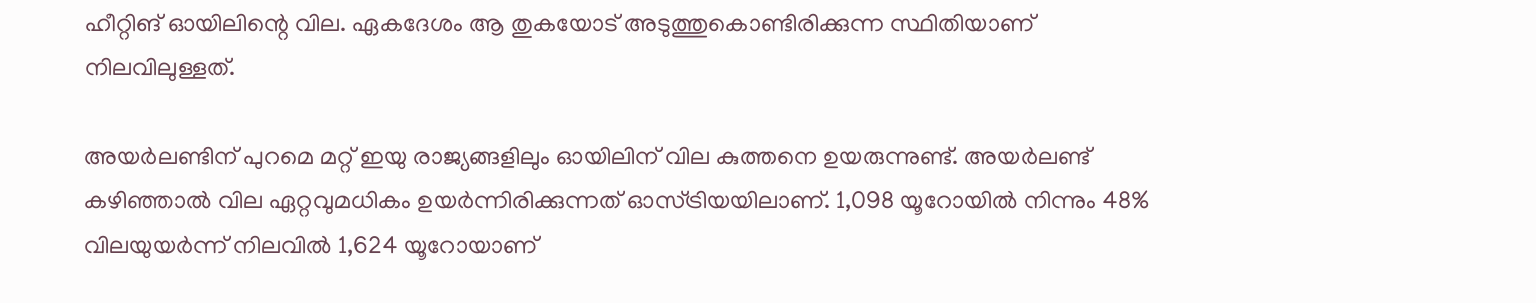ഹീറ്റിങ് ഓയിലിന്റെ വില. ഏകദേശം ആ തുകയോട് അടുത്തുകൊണ്ടിരിക്കുന്ന സ്ഥിതിയാണ് നിലവിലുള്ളത്.

അയര്‍ലണ്ടിന് പുറമെ മറ്റ് ഇയു രാജ്യങ്ങളിലും ഓയിലിന് വില കുത്തനെ ഉയരുന്നുണ്ട്. അയര്‍ലണ്ട് കഴിഞ്ഞാല്‍ വില ഏറ്റവുമധികം ഉയര്‍ന്നിരിക്കുന്നത് ഓസ്ട്രിയയിലാണ്. 1,098 യൂറോയില്‍ നിന്നും 48% വിലയുയര്‍ന്ന് നിലവില്‍ 1,624 യൂറോയാണ്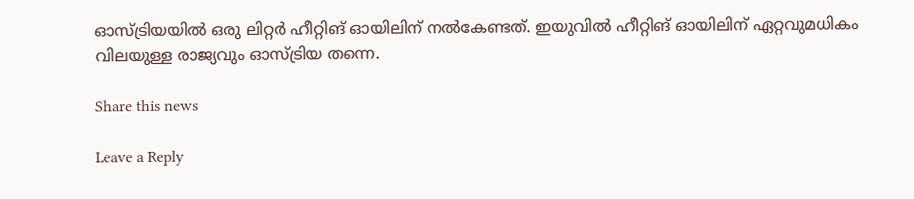ഓസ്ട്രിയയില്‍ ഒരു ലിറ്റര്‍ ഹീറ്റിങ് ഓയിലിന് നല്‍കേണ്ടത്. ഇയുവില്‍ ഹീറ്റിങ് ഓയിലിന് ഏറ്റവുമധികം വിലയുള്ള രാജ്യവും ഓസ്ട്രിയ തന്നെ.

Share this news

Leave a Reply